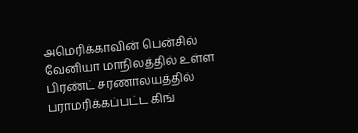அமெரிக்காவின் பென்சில் வேனியா மாநிலத்தில் உள்ள பிரண்ட் சரணாலயத்தில் பராமரிக்கப்பட்ட கிங்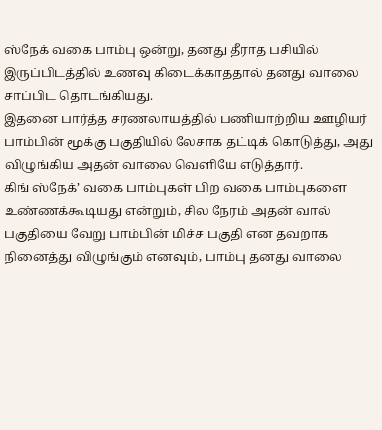ஸ்நேக் வகை பாம்பு ஒன்று, தனது தீராத பசியில் இருப்பிடத்தில் உணவு கிடைக்காததால் தனது வாலை சாப்பிட தொடங்கியது.
இதனை பார்த்த சரணலாயத்தில் பணியாற்றிய ஊழியர் பாம்பின் மூக்கு பகுதியில் லேசாக தட்டிக் கொடுத்து, அது விழுங்கிய அதன் வாலை வெளியே எடுத்தார்.
கிங் ஸ்நேக்’ வகை பாம்புகள் பிற வகை பாம்புகளை உண்ணக்கூடியது என்றும், சில நேரம் அதன் வால் பகுதியை வேறு பாம்பின் மிச்ச பகுதி என தவறாக நினைத்து விழுங்கும் எனவும், பாம்பு தனது வாலை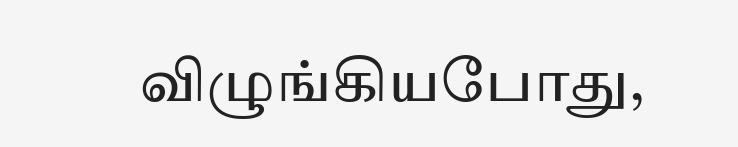விழுங்கியபோது,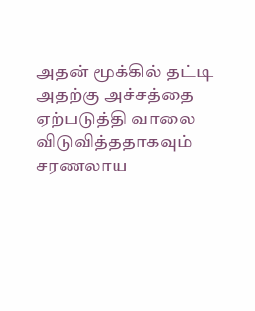அதன் மூக்கில் தட்டி அதற்கு அச்சத்தை ஏற்படுத்தி வாலை விடுவித்ததாகவும் சரணலாய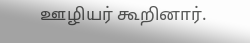ஊழியர் கூறினார்.